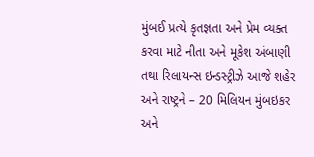મુંબઈ પ્રત્યે કૃતજ્ઞતા અને પ્રેમ વ્યક્ત કરવા માટે નીતા અને મૂકેશ અંબાણી તથા રિલાયન્સ ઇન્ડસ્ટ્રીઝે આજે શહેર અને રાષ્ટ્રને – 20 મિલિયન મુંબઇકર અને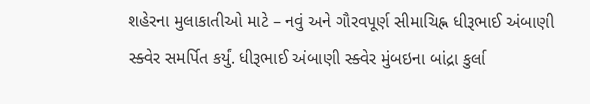શહેરના મુલાકાતીઓ માટે – નવું અને ગૌરવપૂર્ણ સીમાચિહ્ન ધીરૂભાઈ અંબાણી સ્ક્વેર સમર્પિત કર્યું. ધીરૂભાઈ અંબાણી સ્ક્વેર મુંબઇના બાંદ્રા કુર્લા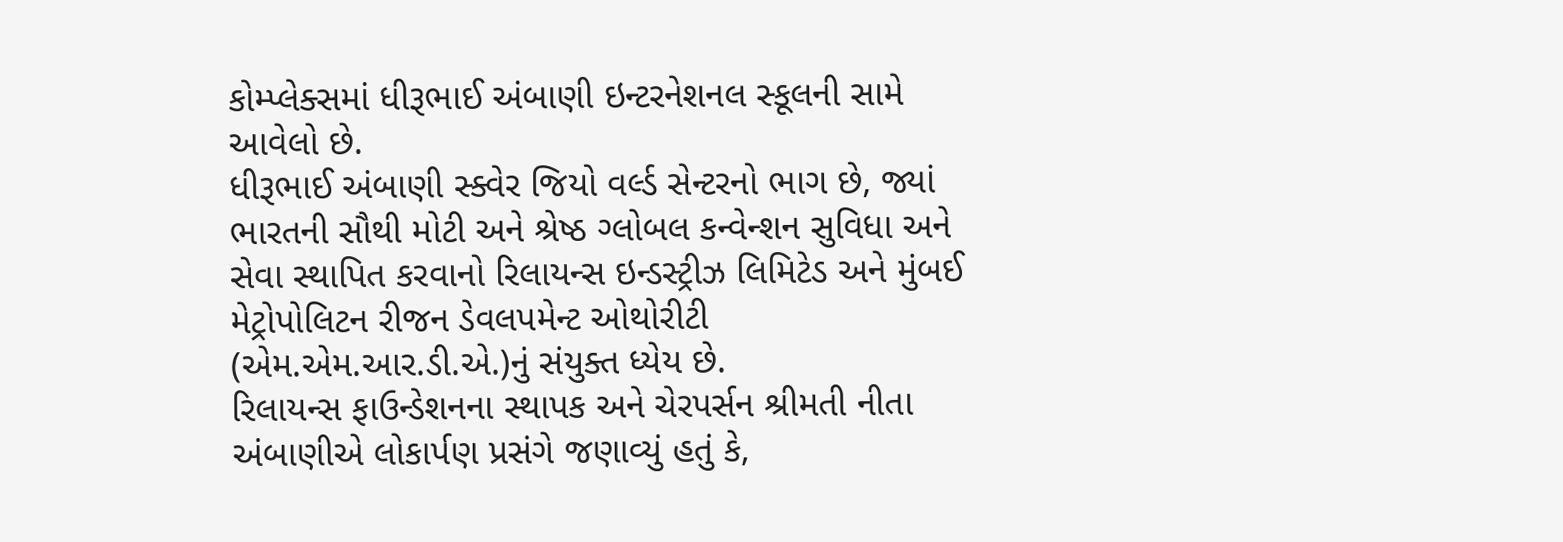કોમ્પ્લેક્સમાં ધીરૂભાઈ અંબાણી ઇન્ટરનેશનલ સ્કૂલની સામે આવેલો છે.
ધીરૂભાઈ અંબાણી સ્ક્વેર જિયો વર્લ્ડ સેન્ટરનો ભાગ છે, જ્યાં ભારતની સૌથી મોટી અને શ્રેષ્ઠ ગ્લોબલ કન્વેન્શન સુવિધા અને સેવા સ્થાપિત કરવાનો રિલાયન્સ ઇન્ડસ્ટ્રીઝ લિમિટેડ અને મુંબઈ મેટ્રોપોલિટન રીજન ડેવલપમેન્ટ ઓથોરીટી (એમ.એમ.આર.ડી.એ.)નું સંયુક્ત ધ્યેય છે.
રિલાયન્સ ફાઉન્ડેશનના સ્થાપક અને ચેરપર્સન શ્રીમતી નીતા અંબાણીએ લોકાર્પણ પ્રસંગે જણાવ્યું હતું કે,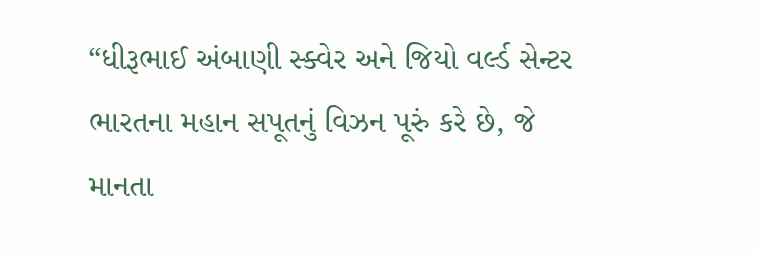“ધીરૂભાઈ અંબાણી સ્ક્વેર અને જિયો વર્લ્ડ સેન્ટર ભારતના મહાન સપૂતનું વિઝન પૂરું કરે છે, જે માનતા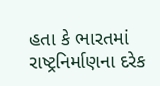હતા કે ભારતમાં રાષ્ટ્રનિર્માણના દરેક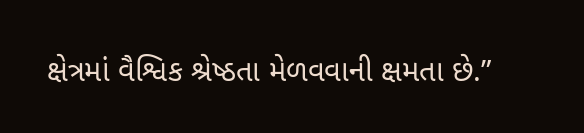ક્ષેત્રમાં વૈશ્વિક શ્રેષ્ઠતા મેળવવાની ક્ષમતા છે.”